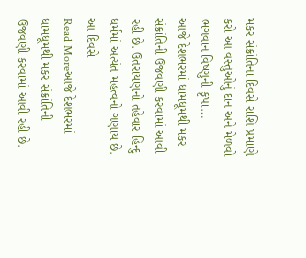મકર સંક્રાંતિના દિવસે રાશિ પ્રમાણે કરો આ વસ્તુઓનું દાન અને મેળવો ભગવાન વિષ્ણુની કૃપા…
આજે દેશભરમાં ધામધૂમથી મકર સંક્રાંતિની ઉજવણી કરવામાં આવી રહી છે. ઉતરાયણનો તહેવાર હિન્દુ ધર્મમાં અત્યંત મહત્વનો ગણાય છે. આ દિવસે
Read Moreઆજે દેશભરમાં ધામધૂમથી મકર સંક્રાંતિની ઉજવણી કરવામાં આવી રહી છે.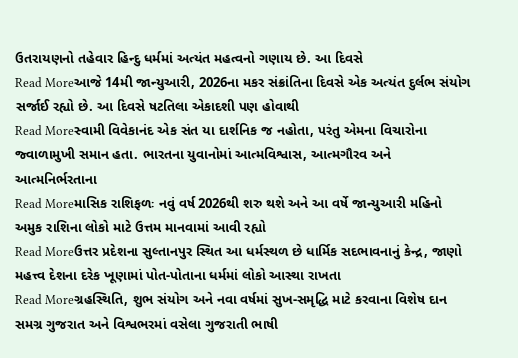ઉતરાયણનો તહેવાર હિન્દુ ધર્મમાં અત્યંત મહત્વનો ગણાય છે. આ દિવસે
Read Moreઆજે 14મી જાન્યુઆરી, 2026ના મકર સંક્રાંતિના દિવસે એક અત્યંત દુર્લભ સંયોગ સર્જાઈ રહ્યો છે. આ દિવસે ષટતિલા એકાદશી પણ હોવાથી
Read Moreસ્વામી વિવેકાનંદ એક સંત યા દાર્શનિક જ નહોતા, પરંતુ એમના વિચારોના જ્વાળામુખી સમાન હતા. ભારતના યુવાનોમાં આત્મવિશ્વાસ, આત્મગૌરવ અને આત્મનિર્ભરતાના
Read Moreમાસિક રાશિફળઃ નવું વર્ષ 2026થી શરુ થશે અને આ વર્ષે જાન્યુઆરી મહિનો અમુક રાશિના લોકો માટે ઉત્તમ માનવામાં આવી રહ્યો
Read Moreઉત્તર પ્રદેશના સુલ્તાનપુર સ્થિત આ ધર્મસ્થળ છે ધાર્મિક સદભાવનાનું કેન્દ્ર, જાણો મહત્ત્વ દેશના દરેક ખૂણામાં પોત-પોતાના ધર્મમાં લોકો આસ્થા રાખતા
Read Moreગ્રહસ્થિતિ, શુભ સંયોગ અને નવા વર્ષમાં સુખ-સમૃદ્ધિ માટે કરવાના વિશેષ દાન સમગ્ર ગુજરાત અને વિશ્વભરમાં વસેલા ગુજરાતી ભાષી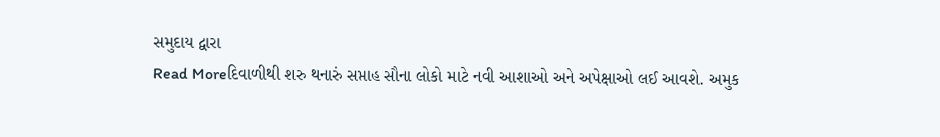સમુદાય દ્વારા
Read Moreદિવાળીથી શરુ થનારું સપ્તાહ સૌના લોકો માટે નવી આશાઓ અને અપેક્ષાઓ લઈ આવશે. અમુક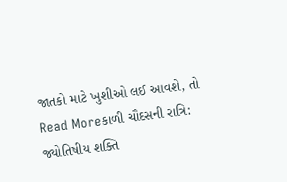જાતકો માટે ખુશીઓ લઈ આવશે, તો
Read Moreકાળી ચૌદસની રાત્રિ: જ્યોતિષીય શક્તિ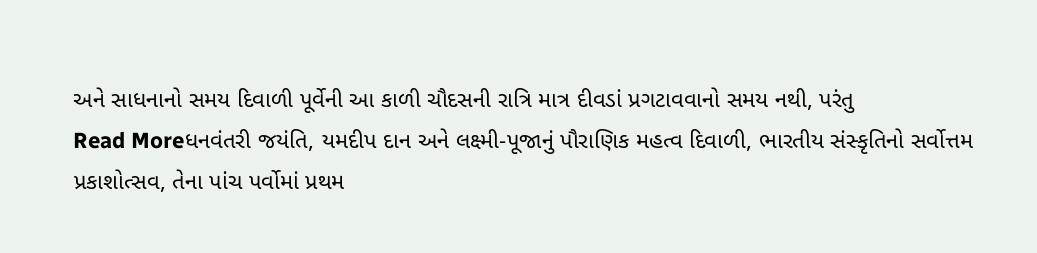અને સાધનાનો સમય દિવાળી પૂર્વેની આ કાળી ચૌદસની રાત્રિ માત્ર દીવડાં પ્રગટાવવાનો સમય નથી, પરંતુ
Read Moreધનવંતરી જયંતિ, યમદીપ દાન અને લક્ષ્મી-પૂજાનું પૌરાણિક મહત્વ દિવાળી, ભારતીય સંસ્કૃતિનો સર્વોત્તમ પ્રકાશોત્સવ, તેના પાંચ પર્વોમાં પ્રથમ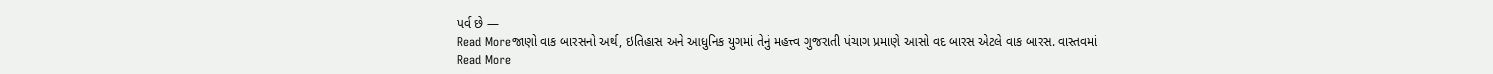પર્વ છે —
Read Moreજાણો વાક બારસનો અર્થ, ઇતિહાસ અને આધુનિક યુગમાં તેનું મહત્ત્વ ગુજરાતી પંચાગ પ્રમાણે આસો વદ બારસ એટલે વાક બારસ. વાસ્તવમાં
Read More